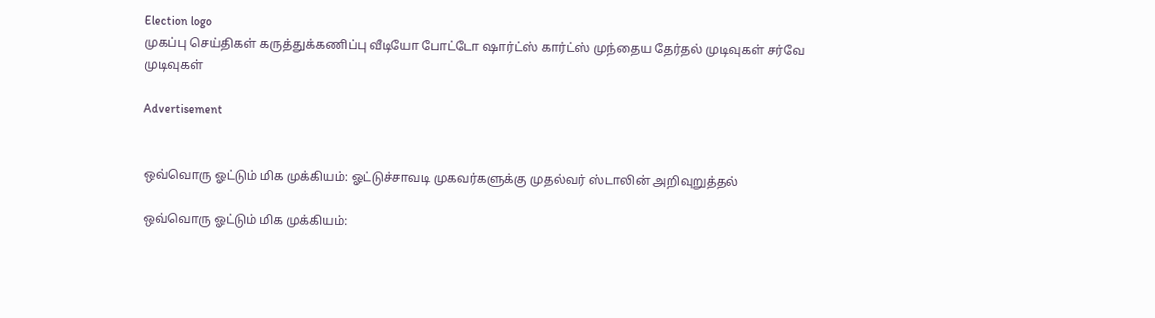Election logo
முகப்பு செய்திகள் கருத்துக்கணிப்பு வீடியோ போட்டோ ஷார்ட்ஸ் கார்ட்ஸ் முந்தைய தேர்தல் முடிவுகள் சர்வே முடிவுகள்

Advertisement


ஒவ்வொரு ஓட்டும் மிக முக்கியம்: ஓட்டுச்சாவடி முகவர்களுக்கு முதல்வர் ஸ்டாலின் அறிவுறுத்தல்

ஒவ்வொரு ஓட்டும் மிக முக்கியம்: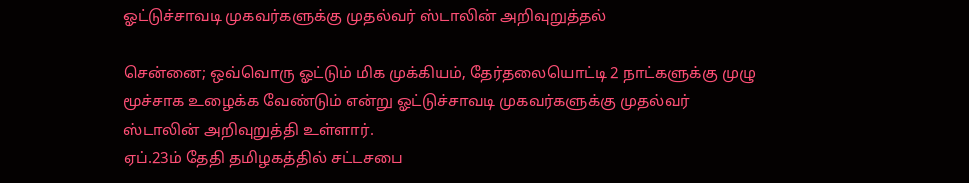ஓட்டுச்சாவடி முகவர்களுக்கு முதல்வர் ஸ்டாலின் அறிவுறுத்தல்

சென்னை; ஒவ்வொரு ஓட்டும் மிக முக்கியம், தேர்தலையொட்டி 2 நாட்களுக்கு முழு மூச்சாக உழைக்க வேண்டும் என்று ஓட்டுச்சாவடி முகவர்களுக்கு முதல்வர் ஸ்டாலின் அறிவுறுத்தி உள்ளார்.
ஏப்.23ம் தேதி தமிழகத்தில் சட்டசபை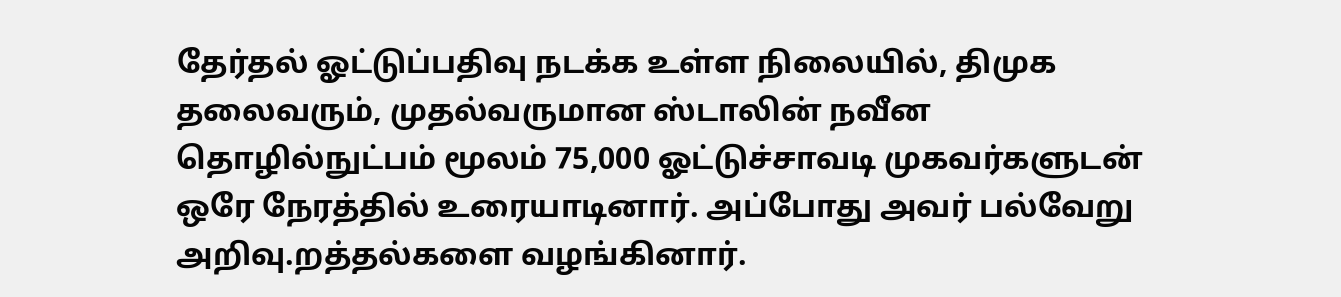தேர்தல் ஓட்டுப்பதிவு நடக்க உள்ள நிலையில், திமுக தலைவரும், முதல்வருமான ஸ்டாலின் நவீன தொழில்நுட்பம் மூலம் 75,000 ஓட்டுச்சாவடி முகவர்களுடன் ஒரே நேரத்தில் உரையாடினார். அப்போது அவர் பல்வேறு அறிவு.றத்தல்களை வழங்கினார்.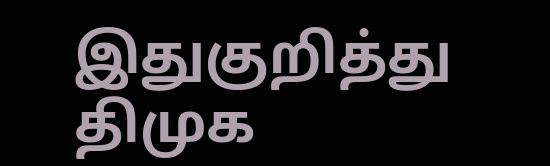இதுகுறித்து திமுக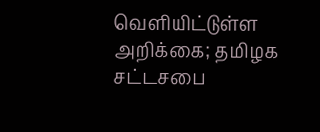வெளியிட்டுள்ள அறிக்கை; தமிழக சட்டசபை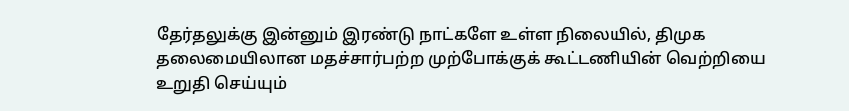தேர்தலுக்கு இன்னும் இரண்டு நாட்களே உள்ள நிலையில், திமுக தலைமையிலான மதச்சார்பற்ற முற்போக்குக் கூட்டணியின் வெற்றியை உறுதி செய்யும்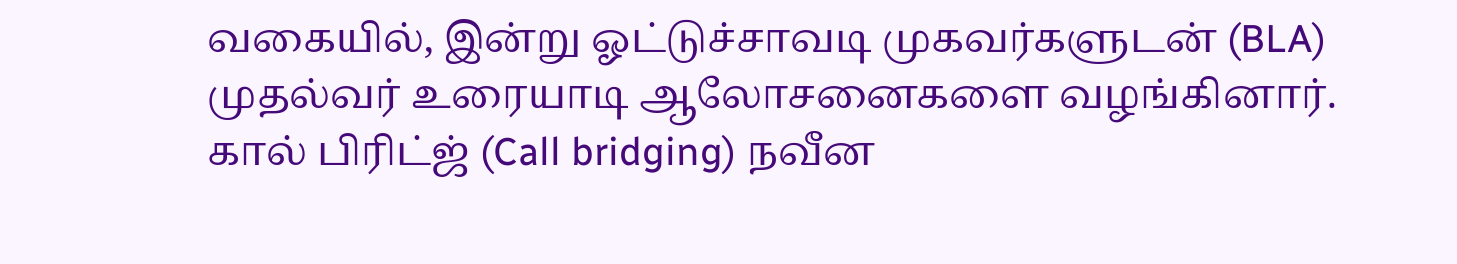வகையில், இன்று ஓட்டுச்சாவடி முகவர்களுடன் (BLA) முதல்வர் உரையாடி ஆலோசனைகளை வழங்கினார்.
கால் பிரிட்ஜ் (Call bridging) நவீன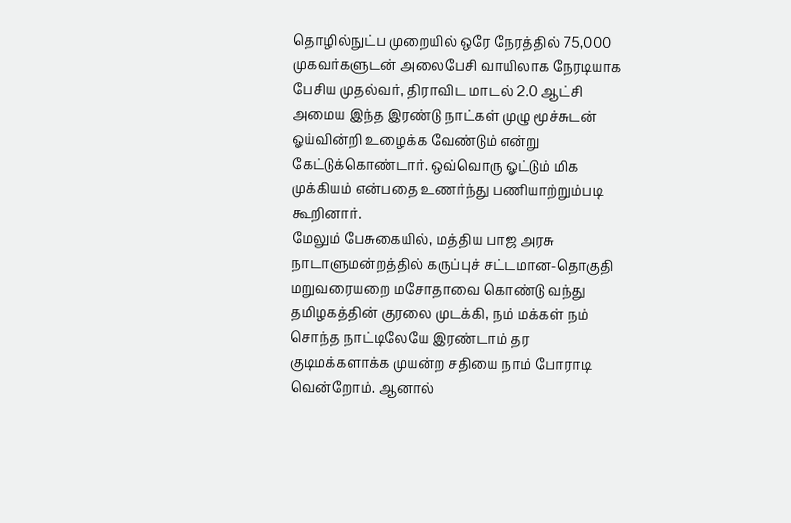தொழில்நுட்ப முறையில் ஒரே நேரத்தில் 75,000 முகவர்களுடன் அலைபேசி வாயிலாக நேரடியாக பேசிய முதல்வர், திராவிட மாடல் 2.0 ஆட்சி அமைய இந்த இரண்டு நாட்கள் முழு மூச்சுடன் ஓய்வின்றி உழைக்க வேண்டும் என்று கேட்டுக்கொண்டார். ஒவ்வொரு ஓட்டும் மிக முக்கியம் என்பதை உணர்ந்து பணியாற்றும்படி கூறினார்.
மேலும் பேசுகையில், மத்திய பாஜ அரசு நாடாளுமன்றத்தில் கருப்புச் சட்டமான-தொகுதி மறுவரையறை மசோதாவை கொண்டு வந்து தமிழகத்தின் குரலை முடக்கி, நம் மக்கள் நம் சொந்த நாட்டிலேயே இரண்டாம் தர குடிமக்களாக்க முயன்ற சதியை நாம் போராடி வென்றோம். ஆனால்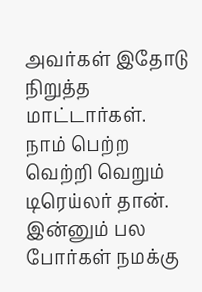அவர்கள் இதோடு நிறுத்த மாட்டார்கள்.
நாம் பெற்ற வெற்றி வெறும் டிரெய்லர் தான். இன்னும் பல போர்கள் நமக்கு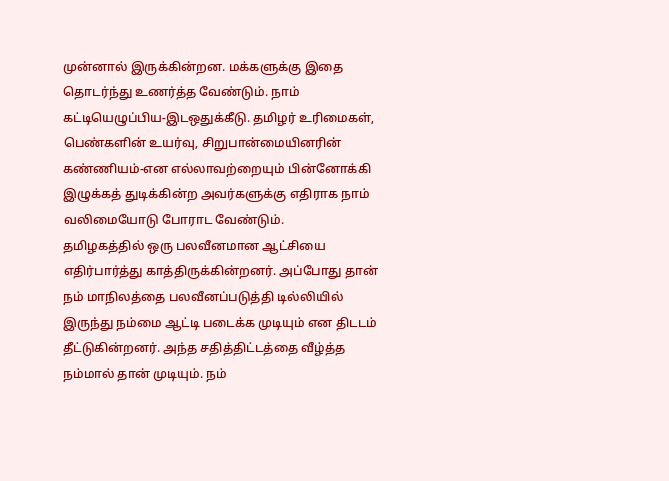முன்னால் இருக்கின்றன. மக்களுக்கு இதை தொடர்ந்து உணர்த்த வேண்டும். நாம் கட்டியெழுப்பிய-இடஒதுக்கீடு. தமிழர் உரிமைகள், பெண்களின் உயர்வு, சிறுபான்மையினரின் கண்ணியம்-என எல்லாவற்றையும் பின்னோக்கி இழுக்கத் துடிக்கின்ற அவர்களுக்கு எதிராக நாம் வலிமையோடு போராட வேண்டும்.
தமிழகத்தில் ஒரு பலவீனமான ஆட்சியை எதிர்பார்த்து காத்திருக்கின்றனர். அப்போது தான் நம் மாநிலத்தை பலவீனப்படுத்தி டில்லியில் இருந்து நம்மை ஆட்டி படைக்க முடியும் என திடடம் தீட்டுகின்றனர். அந்த சதித்திட்டத்தை வீழ்த்த நம்மால் தான் முடியும். நம்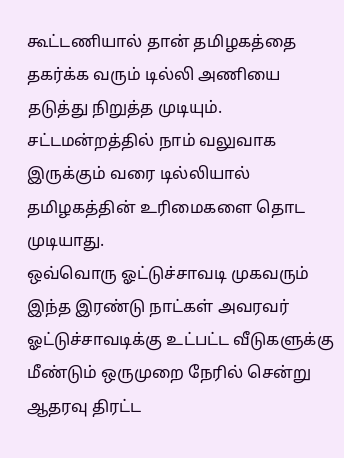கூட்டணியால் தான் தமிழகத்தை தகர்க்க வரும் டில்லி அணியை தடுத்து நிறுத்த முடியும். சட்டமன்றத்தில் நாம் வலுவாக இருக்கும் வரை டில்லியால் தமிழகத்தின் உரிமைகளை தொட முடியாது.
ஒவ்வொரு ஓட்டுச்சாவடி முகவரும் இந்த இரண்டு நாட்கள் அவரவர் ஓட்டுச்சாவடிக்கு உட்பட்ட வீடுகளுக்கு மீண்டும் ஒருமுறை நேரில் சென்று ஆதரவு திரட்ட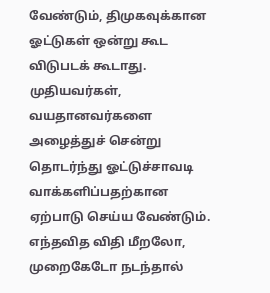வேண்டும், திமுகவுக்கான ஓட்டுகள் ஒன்று கூட விடுபடக் கூடாது. முதியவர்கள், வயதானவர்களை அழைத்துச் சென்று தொடர்ந்து ஓட்டுச்சாவடி வாக்களிப்பதற்கான ஏற்பாடு செய்ய வேண்டும். எந்தவித விதி மீறலோ, முறைகேடோ நடந்தால்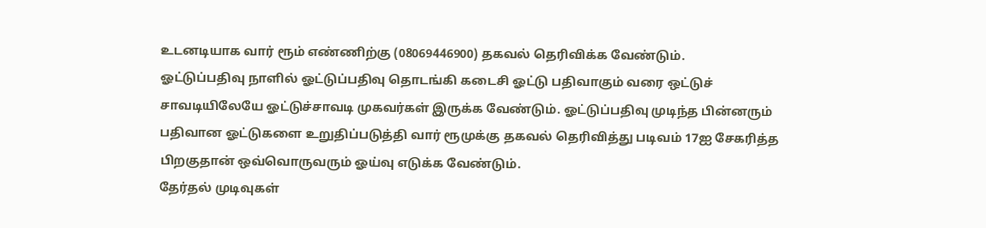உடனடியாக வார் ரூம் எண்ணிற்கு (08069446900) தகவல் தெரிவிக்க வேண்டும்.
ஓட்டுப்பதிவு நாளில் ஓட்டுப்பதிவு தொடங்கி கடைசி ஓட்டு பதிவாகும் வரை ஒட்டுச் சாவடியிலேயே ஓட்டுச்சாவடி முகவர்கள் இருக்க வேண்டும். ஓட்டுப்பதிவு முடிந்த பின்னரும் பதிவான ஓட்டுகளை உறுதிப்படுத்தி வார் ரூமுக்கு தகவல் தெரிவித்து படிவம் 17ஐ சேகரித்த பிறகுதான் ஒவ்வொருவரும் ஓய்வு எடுக்க வேண்டும்.
தேர்தல் முடிவுகள்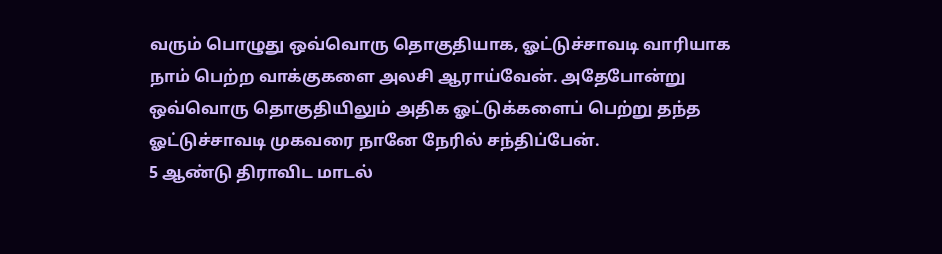வரும் பொழுது ஒவ்வொரு தொகுதியாக, ஓட்டுச்சாவடி வாரியாக நாம் பெற்ற வாக்குகளை அலசி ஆராய்வேன். அதேபோன்று ஒவ்வொரு தொகுதியிலும் அதிக ஓட்டுக்களைப் பெற்று தந்த ஓட்டுச்சாவடி முகவரை நானே நேரில் சந்திப்பேன்.
5 ஆண்டு திராவிட மாடல்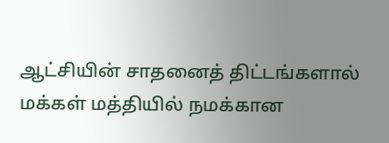ஆட்சியின் சாதனைத் திட்டங்களால் மக்கள் மத்தியில் நமக்கான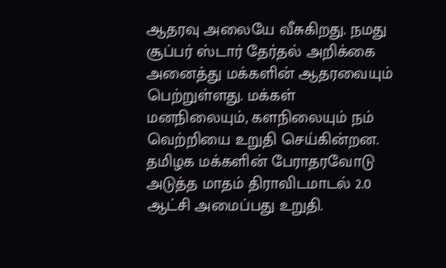ஆதரவு அலையே வீசுகிறது. நமது சூப்பர் ஸ்டார் தேர்தல் அறிக்கை அனைத்து மக்களின் ஆதரவையும் பெற்றுள்ளது. மக்கள் மனநிலையும், களநிலையும் நம் வெற்றியை உறுதி செய்கின்றன. தமிழக மக்களின் பேராதரவோடு அடுத்த மாதம் திராவிடமாடல் 2.0 ஆட்சி அமைப்பது உறுதி.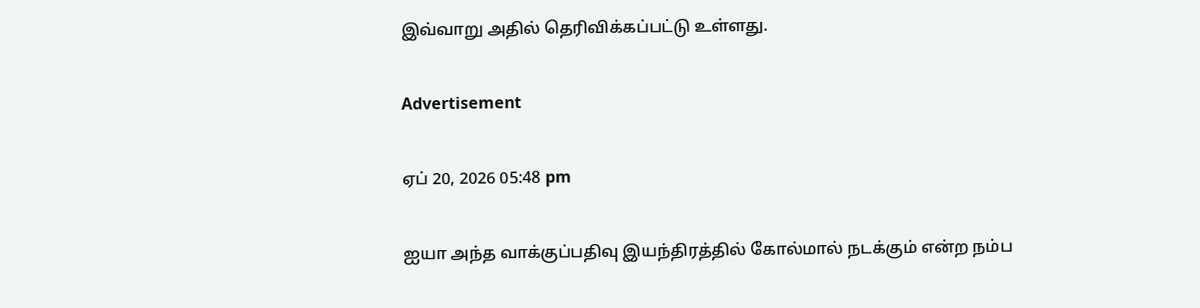இவ்வாறு அதில் தெரிவிக்கப்பட்டு உள்ளது.

Advertisement

ஏப் 20, 2026 05:48 pm

ஐயா அந்த வாக்குப்பதிவு இயந்திரத்தில் கோல்மால் நடக்கும் என்ற நம்ப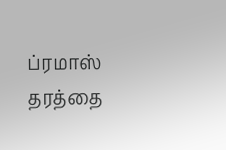ப்ரமாஸ் தரத்தை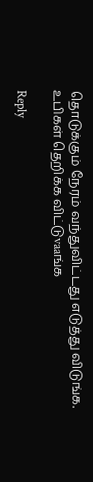தொடுக்கும் நேரம் வந்துவிட்டது எடுத்து விடுங்க. உபிகள் தெறிக்க விட்டுvaaங்க

Reply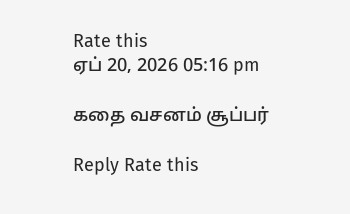Rate this
ஏப் 20, 2026 05:16 pm

கதை வசனம் சூப்பர்

Reply Rate this